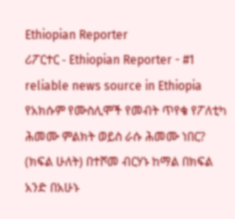Ethiopian Reporter
ሪፖርተር - Ethiopian Reporter - #1 reliable news source in Ethiopia የአክሱም የሙስሊሞች የመብት ጥየቄ የፖለቲካ ሕመሙ ምልክት ወይስ ራሱ ሕመሙ ነበር? (ክፍል ሁለት) በተሾመ ብርሃኑ ከማል በክፍል አንድ በአሁኑ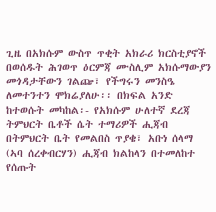ጊዜ በአክሱም ውስጥ ጥቂት አክራሪ ክርስቲያኖች በወሰዱት ሕገወጥ ዕርምጃ ሙስሊም አክሱማውያን መጎዳታቸውን ገልጬ፣ የችግሩን መንስዔ ለመተንተን ሞክሬያለሁ፡፡ በክፍል አንድ ከተወሱት መካከል፡- የአክሱም ሁለተኛ ደረጃ ትምህርት ቤቶች ሴት ተማሪዎች ሒጃብ በትምህርት ቤት የመልበስ ጥያቄ፣ አቡነ ሰላማ (ኣባ ሰረቀብርሃን) ሒጃብ ክልከላን በተመለከተ የሰጡት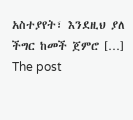አስተያየት፣ እንደዚህ ያለ ችግር ከመች ጀምሮ […] The post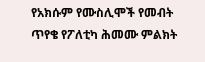የአክሱም የሙስሊሞች የመብት ጥየቄ የፖለቲካ ሕመሙ ምልክት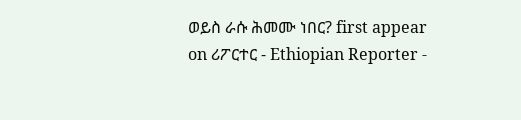ወይስ ራሱ ሕመሙ ነበር? first appear on ሪፖርተር - Ethiopian Reporter -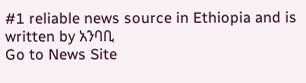#1 reliable news source in Ethiopia and is written by አንባቢ
Go to News Site